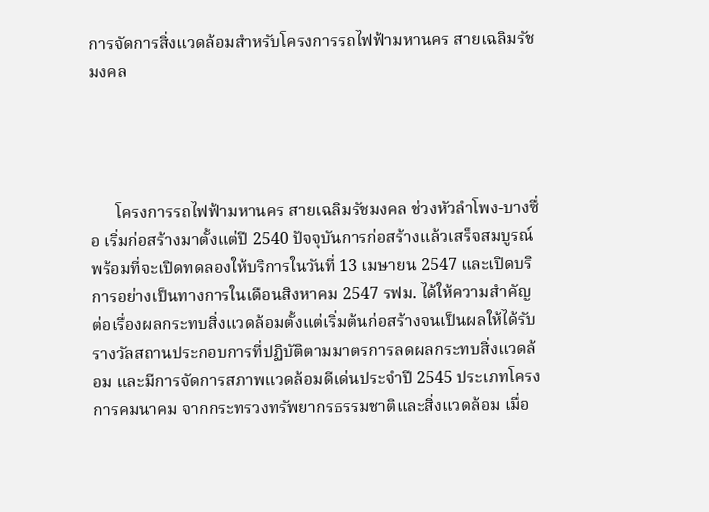การจัดการสิ่งแวดล้อมสำหรับโครงการรถไฟฟ้ามหานคร สายเฉลิมรัชมงคล




      โครงการรถไฟฟ้ามหานคร สายเฉลิมรัชมงคล ช่วงหัวลำโพง-บางซื่อ เริ่มก่อสร้างมาตั้งแต่ปี 2540 ปัจจุบันการก่อสร้างแล้วเสร็จสมบูรณ์พร้อมที่จะเปิดทดลองให้บริการในวันที่ 13 เมษายน 2547 และเปิดบริการอย่างเป็นทางการในเดือนสิงหาคม 2547 รฟม. ได้ให้ความสำคัญต่อเรื่องผลกระทบสิ่งแวดล้อมตั้งแต่เริ่มต้นก่อสร้างจนเป็นผลให้ได้รับรางวัลสถานประกอบการที่ปฏิบัติตามมาตรการลดผลกระทบสิ่งแวดล้อม และมีการจัดการสภาพแวดล้อมดีเด่นประจำปี 2545 ประเภทโครงการคมนาคม จากกระทรวงทรัพยากรธรรมชาติและสิ่งแวดล้อม เมื่อ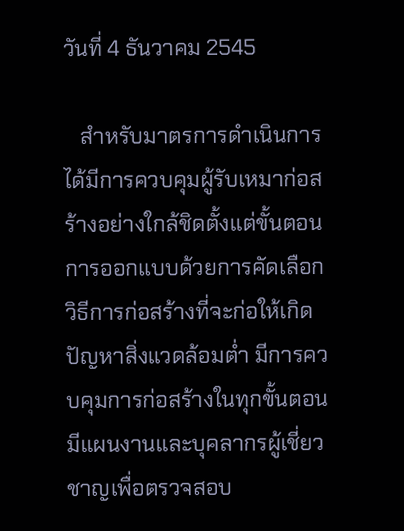วันที่ 4 ธันวาคม 2545

   สำหรับมาตรการดำเนินการได้มีการควบคุมผู้รับเหมาก่อสร้างอย่างใกล้ชิดตั้งแต่ขั้นตอนการออกแบบด้วยการคัดเลือกวิธีการก่อสร้างที่จะก่อให้เกิดปัญหาสิ่งแวดล้อมต่ำ มีการควบคุมการก่อสร้างในทุกขั้นตอน มีแผนงานและบุคลากรผู้เชี่ยวชาญเพื่อตรวจสอบ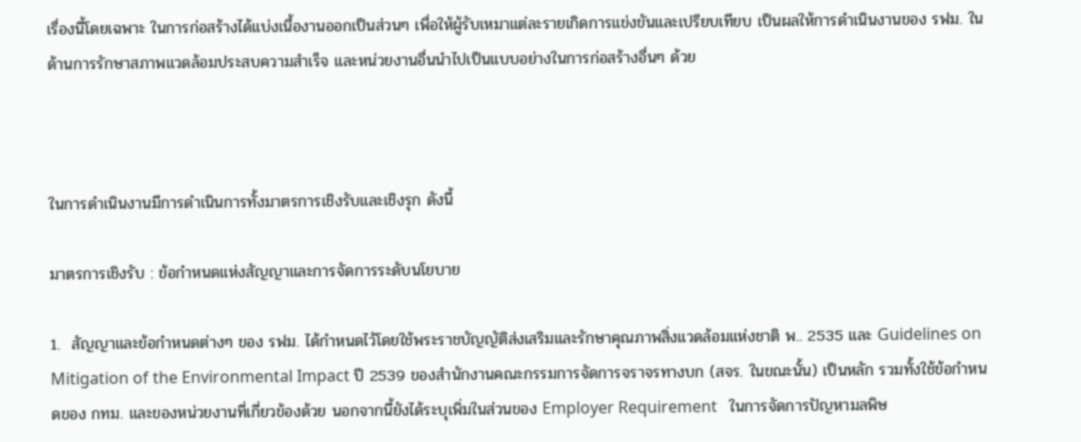เรื่องนี้โดยเฉพาะ ในการก่อสร้างได้แบ่งเนื้องานออกเป็นส่วนๆ เพื่อให้ผู้รับเหมาแต่ละรายเกิดการแข่งขันและเปรียบเทียบ เป็นผลให้การดำเนินงานของ รฟม. ในด้านการรักษาสภาพแวดล้อมประสบความสำเร็จ และหน่วยงานอื่นนำไปเป็นแบบอย่างในการก่อสร้างอื่นๆ ด้วย



ในการดำเนินงานมีการดำเนินการทั้งมาตรการเชิงรับและเชิงรุก ดังนี้

มาตรการเชิงรับ : ข้อกำหนดแห่งสัญญาและการจัดการระดับนโยบาย

1.  สัญญาและข้อกำหนดต่างๆ ของ รฟม. ได้กำหนดไว้โดยใช้พระราชบัญญัติส่งเสริมและรักษาคุณภาพสิ่งแวดล้อมแห่งชาติ พ.. 2535 และ Guidelines on Mitigation of the Environmental Impact ปี 2539 ของสำนักงานคณะกรรมการจัดการจราจรทางบก (สจร. ในขณะนั้น) เป็นหลัก รวมทั้งใช้ข้อกำหนดของ กทม. และของหน่วยงานที่เกี่ยวข้องด้วย นอกจากนี้ยังได้ระบุเพิ่มในส่วนของ Employer Requirement   ในการจัดการปัญหามลพิษ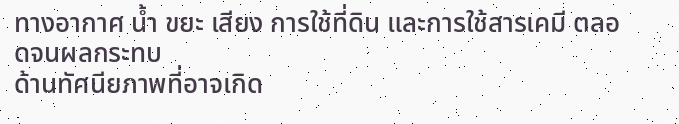ทางอากาศ น้ำ ขยะ เสียง การใช้ที่ดิน และการใช้สารเคมี ตลอดจนผลกระทบ
ด้านทัศนียภาพที่อาจเกิด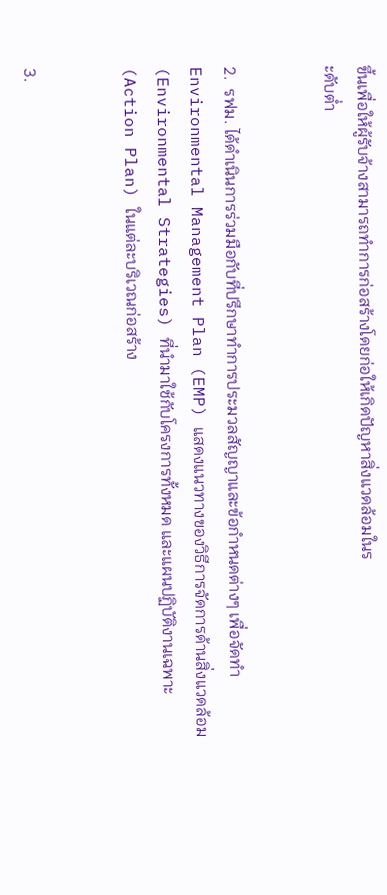ขึ้นเพื่อให้ผู้รับจ้างสามารถทำการก่อสร้างโดยก่อให้เกิดปัญหาสิ่งแวดล้อมในร
ะดับต่ำ


2.  รฟม. ได้ดำเนินการร่วมมือกับที่ปรึกษาทำการประมวลสัญญาและข้อกำหนดต่างๆ เพื่อจัดทำ Environmental Management Plan (EMP) แสดงแนวทางของวิธีการจัดการด้านสิ่งแวดล้อม (Environmental Strategies) ที่นำมาใช้กับโครงการทั้งหมด และแผนปฏิบัติงานเฉพาะ (Action Plan) ในแต่ละบริเวณก่อสร้าง


3.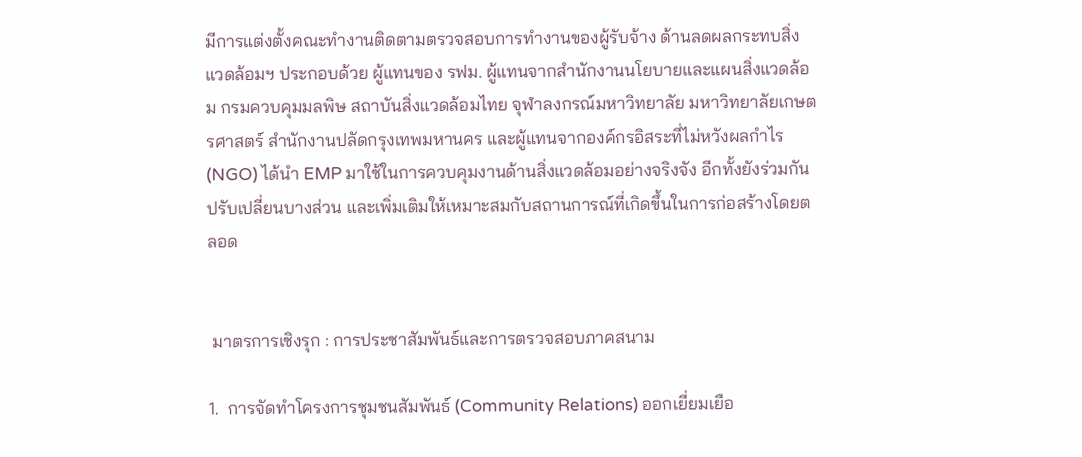มีการแต่งตั้งคณะทำงานติดตามตรวจสอบการทำงานของผู้รับจ้าง ด้านลดผลกระทบสิ่งแวดล้อมฯ ประกอบด้วย ผู้แทนของ รฟม. ผู้แทนจากสำนักงานนโยบายและแผนสิ่งแวดล้อม กรมควบคุมมลพิษ สถาบันสิ่งแวดล้อมไทย จุฬาลงกรณ์มหาวิทยาลัย มหาวิทยาลัยเกษตรศาสตร์ สำนักงานปลัดกรุงเทพมหานคร และผู้แทนจากองค์กรอิสระที่ไม่หวังผลกำไร (NGO) ได้นำ EMP มาใช้ในการควบคุมงานด้านสิ่งแวดล้อมอย่างจริงจัง อีกทั้งยังร่วมกันปรับเปลี่ยนบางส่วน และเพิ่มเติมให้เหมาะสมกับสถานการณ์ที่เกิดขึ้นในการก่อสร้างโดยตลอด


 มาตรการเชิงรุก : การประชาสัมพันธ์และการตรวจสอบภาคสนาม

1.  การจัดทำโครงการชุมชนสัมพันธ์ (Community Relations) ออกเยี่ยมเยือ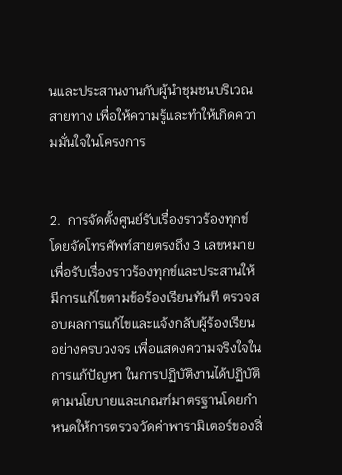นและประสานงานกับผู้นำชุมชนบริเวณสายทาง เพื่อให้ความรู้และทำให้เกิดความมั่นใจในโครงการ


2.  การจัดตั้งศูนย์รับเรื่องราวร้องทุกข์ โดยจัดโทรศัพท์สายตรงถึง 3 เลขหมาย เพื่อรับเรื่องราวร้องทุกข์และประสานให้มีการแก้ไขตามข้อร้องเรียนทันที ตรวจสอบผลการแก้ไขและแจ้งกลับผู้ร้องเรียนอย่างครบวงจร เพื่อแสดงความจริงใจในการแก้ปัญหา ในการปฏิบัติงานได้ปฏิบัติตามนโยบายและเกณฑ์มาตรฐานโดยกำหนดให้การตรวจวัดค่าพารามิเตอร์ของสิ่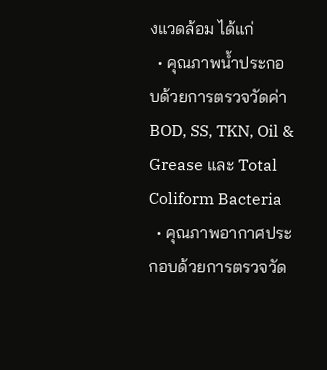งแวดล้อม ได้แก่
  • คุณภาพน้ำประกอบด้วยการตรวจวัดค่า BOD, SS, TKN, Oil & Grease และ Total Coliform Bacteria
  • คุณภาพอากาศประกอบด้วยการตรวจวัด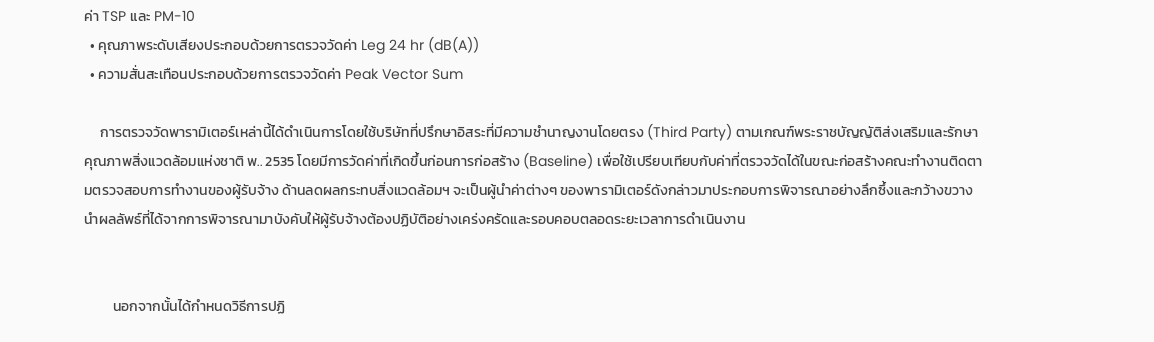ค่า TSP และ PM-10
  • คุณภาพระดับเสียงประกอบด้วยการตรวจวัดค่า Leg 24 hr (dB(A))
  • ความสั่นสะเทือนประกอบด้วยการตรวจวัดค่า Peak Vector Sum

     การตรวจวัดพารามิเตอร์เหล่านี้ได้ดำเนินการโดยใช้บริษัทที่ปรึกษาอิสระที่มีความชำนาญงานโดยตรง (Third Party) ตามเกณฑ์พระราชบัญญัติส่งเสริมและรักษาคุณภาพสิ่งแวดล้อมแห่งชาติ พ.. 2535 โดยมีการวัดค่าที่เกิดขึ้นก่อนการก่อสร้าง (Baseline) เพื่อใช้เปรียบเทียบกับค่าที่ตรวจวัดได้ในขณะก่อสร้างคณะทำงานติดตามตรวจสอบการทำงานของผู้รับจ้าง ด้านลดผลกระทบสิ่งแวดล้อมฯ จะเป็นผู้นำค่าต่างๆ ของพารามิเตอร์ดังกล่าวมาประกอบการพิจารณาอย่างลึกซึ้งและกว้างขวาง นำผลลัพธ์ที่ได้จากการพิจารณามาบังคับให้ผู้รับจ้างต้องปฏิบัติอย่างเคร่งครัดและรอบคอบตลอดระยะเวลาการดำเนินงาน


         นอกจากนั้นได้กำหนดวิธีการปฏิ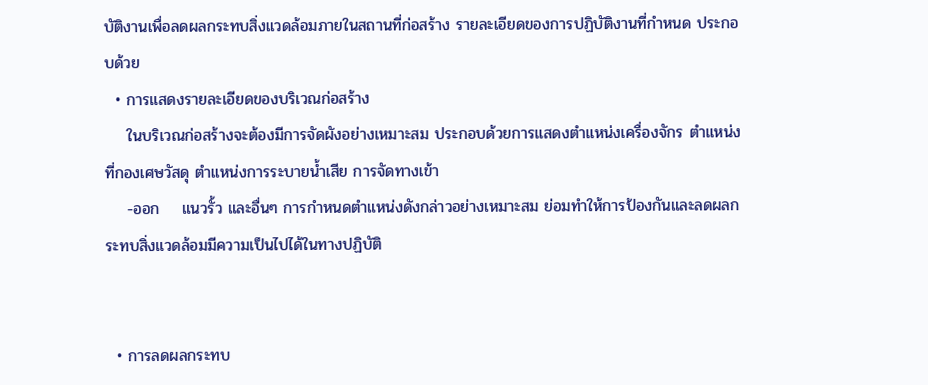บัติงานเพื่อลดผลกระทบสิ่งแวดล้อมภายในสถานที่ก่อสร้าง รายละเอียดของการปฏิบัติงานที่กำหนด ประกอบด้วย
  • การแสดงรายละเอียดของบริเวณก่อสร้าง
    ในบริเวณก่อสร้างจะต้องมีการจัดผังอย่างเหมาะสม ประกอบด้วยการแสดงตำแหน่งเครื่องจักร ตำแหน่งที่กองเศษวัสดุ ตำแหน่งการระบายน้ำเสีย การจัดทางเข้า
    -ออก    แนวรั้ว และอื่นๆ การกำหนดตำแหน่งดังกล่าวอย่างเหมาะสม ย่อมทำให้การป้องกันและลดผลกระทบสิ่งแวดล้อมมีความเป็นไปได้ในทางปฏิบัติ


  • การลดผลกระทบ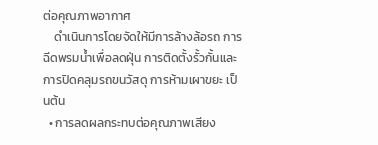ต่อคุณภาพอากาศ
    ดำเนินการโดยจัดให้มีการล้างล้อรถ การฉีดพรมน้ำเพื่อลดฝุ่น การติดตั้งรั้วกั้นและการปิดคลุมรถขนวัสดุ การห้ามเผาขยะ เป็นต้น
  • การลดผลกระทบต่อคุณภาพเสียง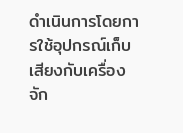ดำเนินการโดยการใช้อุปกรณ์เก็บเสียงกับเครื่องจัก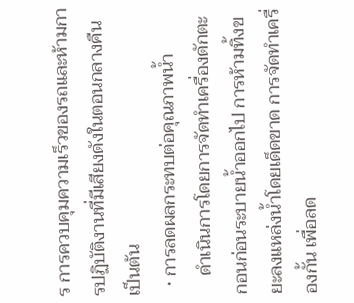ร การควบคุมความเร็วของรถและห้ามการปฏิบัติงานที่มีเสียงดังในตอนกลางคืน เป็นต้น
  • การลดผลกระทบต่อคุณภาพน้ำ
    ดำเนินการโดยการจัดทำเครื่องดักตะกอนก่อนระบายน้ำออกไป การห้ามทิ้งขยะลงแหล่งน้ำโดยเด็ดขาด การจัดทำเครื่องกั้น เพื่อลด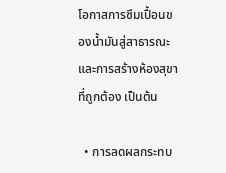โอกาสการซึมเปื้อนของน้ำมันสู่สาธารณะ และการสร้างห้องสุขาที่ถูกต้อง เป็นต้น

  • การลดผลกระทบ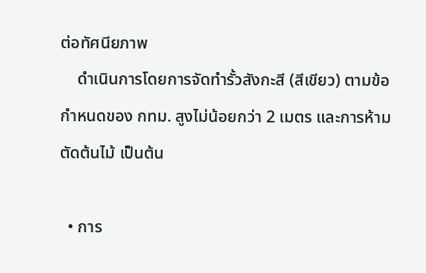ต่อทัศนียภาพ
    ดำเนินการโดยการจัดทำรั้วสังกะสี (สีเขียว) ตามข้อกำหนดของ กทม. สูงไม่น้อยกว่า 2 เมตร และการห้ามตัดต้นไม้ เป็นต้น

  • การ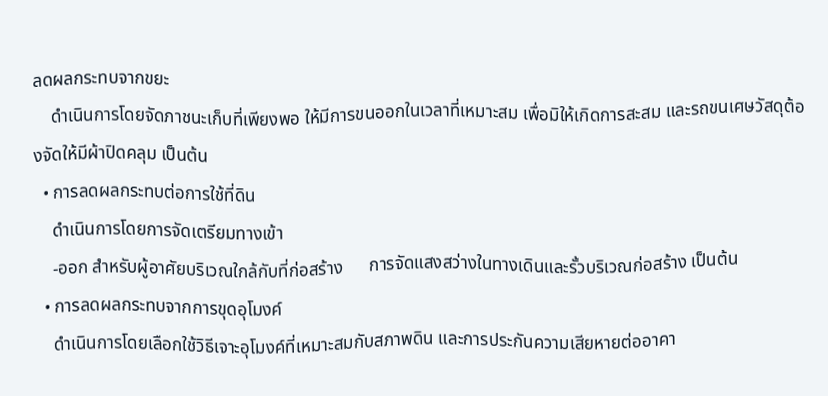ลดผลกระทบจากขยะ
    ดำเนินการโดยจัดภาชนะเก็บที่เพียงพอ ให้มีการขนออกในเวลาที่เหมาะสม เพื่อมิให้เกิดการสะสม และรถขนเศษวัสดุต้องจัดให้มีผ้าปิดคลุม เป็นต้น
  • การลดผลกระทบต่อการใช้ที่ดิน
    ดำเนินการโดยการจัดเตรียมทางเข้า
    -ออก สำหรับผู้อาศัยบริเวณใกล้กับที่ก่อสร้าง      การจัดแสงสว่างในทางเดินและรั้วบริเวณก่อสร้าง เป็นต้น
  • การลดผลกระทบจากการขุดอุโมงค์
    ดำเนินการโดยเลือกใช้วิธีเจาะอุโมงค์ที่เหมาะสมกับสภาพดิน และการประกันความเสียหายต่ออาคา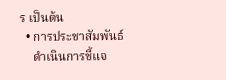ร เป็นต้น
  • การประชาสัมพันธ์
    ดำเนินการชี้แจ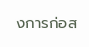งการก่อส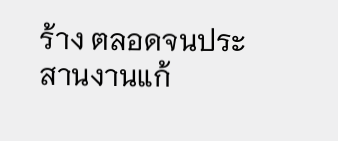ร้าง ตลอดจนประสานงานแก้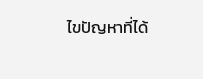ไขปัญหาที่ได้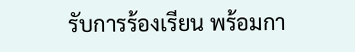รับการร้องเรียน พร้อมกา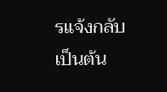รแจ้งกลับ เป็นต้น